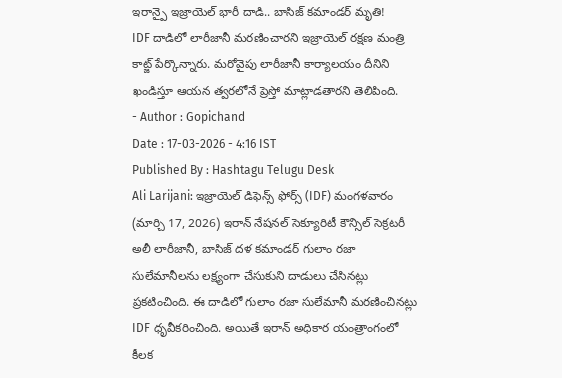ఇరాన్పై ఇజ్రాయెల్ భారీ దాడి.. బాసిజ్ కమాండర్ మృతి!
IDF దాడిలో లారీజానీ మరణించారని ఇజ్రాయెల్ రక్షణ మంత్రి కాట్జ్ పేర్కొన్నారు. మరోవైపు లారీజానీ కార్యాలయం దీనిని ఖండిస్తూ ఆయన త్వరలోనే ప్రెస్తో మాట్లాడతారని తెలిపింది.
- Author : Gopichand
Date : 17-03-2026 - 4:16 IST
Published By : Hashtagu Telugu Desk
Ali Larijani: ఇజ్రాయెల్ డిఫెన్స్ ఫోర్స్ (IDF) మంగళవారం (మార్చి 17, 2026) ఇరాన్ నేషనల్ సెక్యూరిటీ కౌన్సిల్ సెక్రటరీ అలీ లారీజానీ, బాసిజ్ దళ కమాండర్ గులాం రజా సులేమానీలను లక్ష్యంగా చేసుకుని దాడులు చేసినట్లు ప్రకటించింది. ఈ దాడిలో గులాం రజా సులేమానీ మరణించినట్లు IDF ధృవీకరించింది. అయితే ఇరాన్ అధికార యంత్రాంగంలో కీలక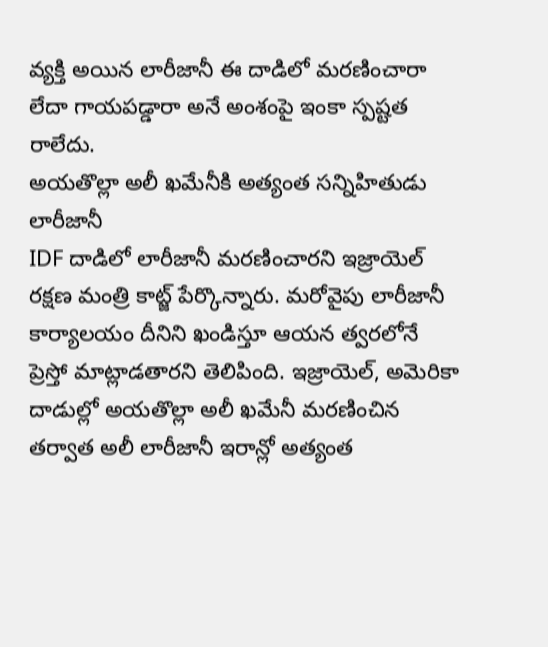వ్యక్తి అయిన లారీజానీ ఈ దాడిలో మరణించారా లేదా గాయపడ్డారా అనే అంశంపై ఇంకా స్పష్టత రాలేదు.
అయతొల్లా అలీ ఖమేనీకి అత్యంత సన్నిహితుడు లారీజానీ
IDF దాడిలో లారీజానీ మరణించారని ఇజ్రాయెల్ రక్షణ మంత్రి కాట్జ్ పేర్కొన్నారు. మరోవైపు లారీజానీ కార్యాలయం దీనిని ఖండిస్తూ ఆయన త్వరలోనే ప్రెస్తో మాట్లాడతారని తెలిపింది. ఇజ్రాయెల్, అమెరికా దాడుల్లో అయతొల్లా అలీ ఖమేనీ మరణించిన తర్వాత అలీ లారీజానీ ఇరాన్లో అత్యంత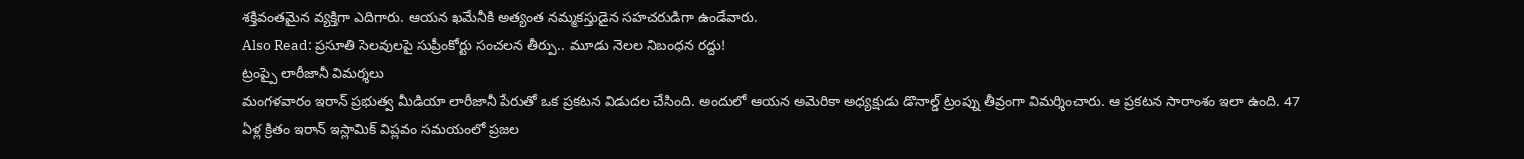శక్తివంతమైన వ్యక్తిగా ఎదిగారు. ఆయన ఖమేనీకి అత్యంత నమ్మకస్తుడైన సహచరుడిగా ఉండేవారు.
Also Read: ప్రసూతి సెలవులపై సుప్రీంకోర్టు సంచలన తీర్పు.. మూడు నెలల నిబంధన రద్దు!
ట్రంప్పై లారీజానీ విమర్శలు
మంగళవారం ఇరాన్ ప్రభుత్వ మీడియా లారీజానీ పేరుతో ఒక ప్రకటన విడుదల చేసింది. అందులో ఆయన అమెరికా అధ్యక్షుడు డొనాల్డ్ ట్రంప్ను తీవ్రంగా విమర్శించారు. ఆ ప్రకటన సారాంశం ఇలా ఉంది. 47 ఏళ్ల క్రితం ఇరాన్ ఇస్లామిక్ విప్లవం సమయంలో ప్రజల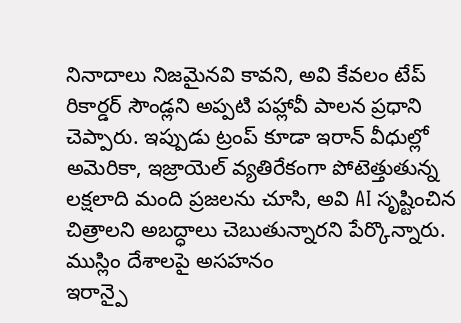నినాదాలు నిజమైనవి కావని, అవి కేవలం టేప్ రికార్డర్ సౌండ్లని అప్పటి పహ్లావీ పాలన ప్రధాని చెప్పారు. ఇప్పుడు ట్రంప్ కూడా ఇరాన్ వీధుల్లో అమెరికా, ఇజ్రాయెల్ వ్యతిరేకంగా పోటెత్తుతున్న లక్షలాది మంది ప్రజలను చూసి, అవి AI సృష్టించిన చిత్రాలని అబద్ధాలు చెబుతున్నారని పేర్కొన్నారు.
ముస్లిం దేశాలపై అసహనం
ఇరాన్పై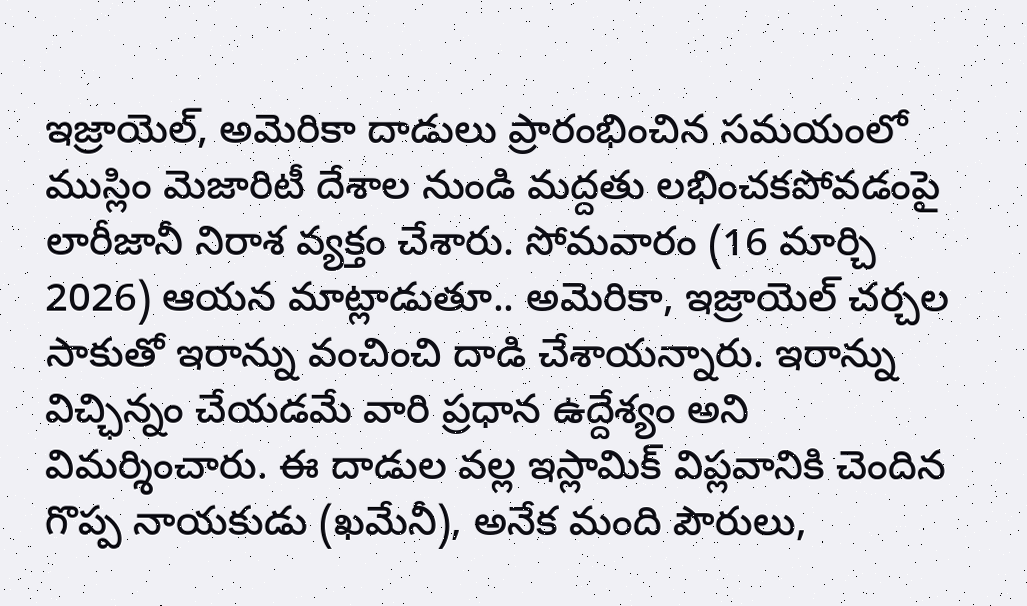ఇజ్రాయెల్, అమెరికా దాడులు ప్రారంభించిన సమయంలో ముస్లిం మెజారిటీ దేశాల నుండి మద్దతు లభించకపోవడంపై లారీజానీ నిరాశ వ్యక్తం చేశారు. సోమవారం (16 మార్చి 2026) ఆయన మాట్లాడుతూ.. అమెరికా, ఇజ్రాయెల్ చర్చల సాకుతో ఇరాన్ను వంచించి దాడి చేశాయన్నారు. ఇరాన్ను విచ్ఛిన్నం చేయడమే వారి ప్రధాన ఉద్దేశ్యం అని విమర్శించారు. ఈ దాడుల వల్ల ఇస్లామిక్ విప్లవానికి చెందిన గొప్ప నాయకుడు (ఖమేనీ), అనేక మంది పౌరులు,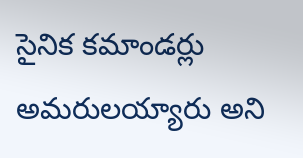సైనిక కమాండర్లు అమరులయ్యారు అని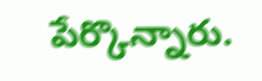పేర్కొన్నారు.